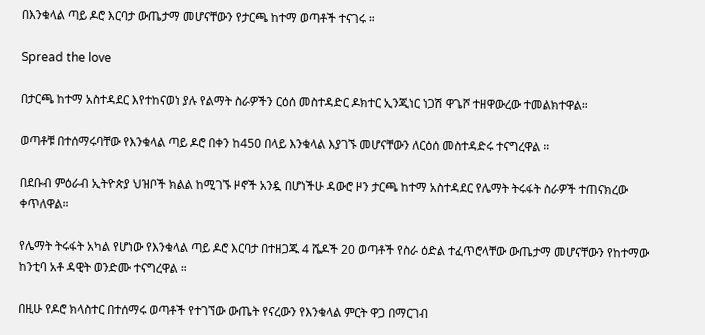በእንቁላል ጣይ ዶሮ እርባታ ውጤታማ መሆናቸውን የታርጫ ከተማ ወጣቶች ተናገሩ ።

Spread the love

በታርጫ ከተማ አስተዳደር እየተከናወነ ያሉ የልማት ስራዎችን ርዕሰ መስተዳድር ዶክተር ኢንጂነር ነጋሽ ዋጌሾ ተዘዋውረው ተመልክተዋል።

ወጣቶቹ በተሰማሩባቸው የእንቁላል ጣይ ዶሮ በቀን ከ450 በላይ እንቁላል እያገኙ መሆናቸውን ለርዕሰ መስተዳድሩ ተናግረዋል ።

በደቡብ ምዕራብ ኢትዮጵያ ህዝቦች ክልል ከሚገኙ ዞኖች አንዷ በሆነችሁ ዳውሮ ዞን ታርጫ ከተማ አስተዳደር የሌማት ትሩፋት ስራዎች ተጠናክረው ቀጥለዋል።

የሌማት ትሩፋት አካል የሆነው የእንቁላል ጣይ ዶሮ እርባታ በተዘጋጁ 4 ሼዶች 20 ወጣቶች የስራ ዕድል ተፈጥሮላቸው ውጤታማ መሆናቸውን የከተማው ከንቲባ አቶ ዳዊት ወንድሙ ተናግረዋል ።

በዚሁ የዶሮ ክላስተር በተሰማሩ ወጣቶች የተገኘው ውጤት የናረውን የእንቁላል ምርት ዋጋ በማርገብ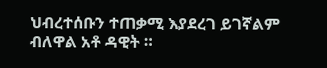ህብረተሰቡን ተጠቃሚ እያደረገ ይገኛልም ብለዋል አቶ ዳዊት ።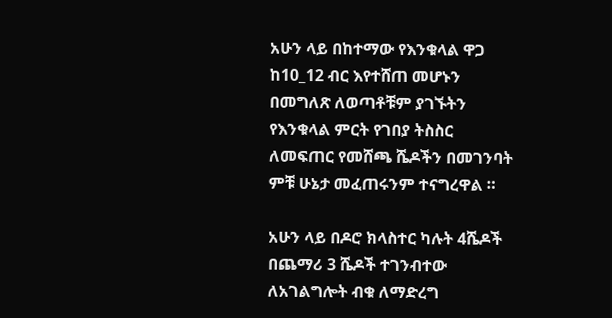አሁን ላይ በከተማው የእንቁላል ዋጋ ከ10_12 ብር እየተሸጠ መሆኑን በመግለጽ ለወጣቶቹም ያገኙትን የእንቁላል ምርት የገበያ ትስስር ለመፍጠር የመሸጫ ሼዶችን በመገንባት ምቹ ሁኔታ መፈጠሩንም ተናግረዋል ።

አሁን ላይ በዶሮ ክላስተር ካሉት 4ሼዶች በጨማሪ 3 ሼዶች ተገንብተው ለአገልግሎት ብቁ ለማድረግ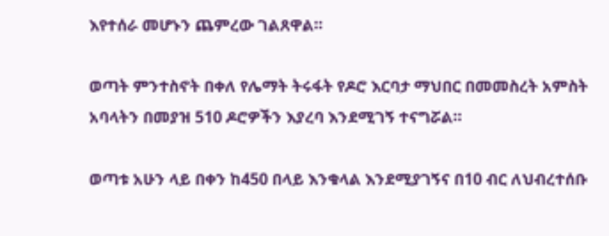እየተሰራ መሆኑን ጨምረው ገልጸዋል።

ወጣት ምንተስኖት በቀለ የሌማት ትሩፋት የዶሮ እርባታ ማህበር በመመስረት አምስት አባላትን በመያዝ 510 ዶሮዎችን እያረባ እንደሚገኝ ተናግሯል።

ወጣቱ አሁን ላይ በቀን ከ450 በላይ እንቁላል እንደሚያገኝና በ10 ብር ለህብረተሰቡ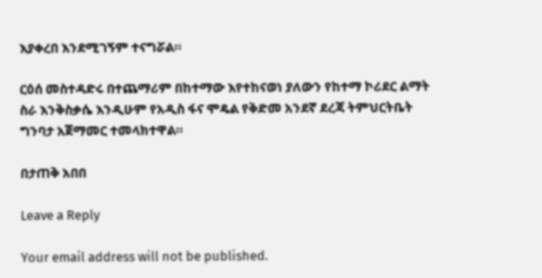እያቀረበ እንደሚገኝም ተናግሯል።

ርዕሰ መስተዳድሩ በተጨማሪም በከተማው እየተከናወነ ያለውን የከተማ ኮሪደር ልማት ስራ እንቅስቃሴ እንዲሁም የአዲስ ፋና ሞዴል የቅድመ አንደኛ ደረጃ ትምህርትቤት ግንባታ አጀማመር ተመላክተዋል።

በታጠቅ አበበ

Leave a Reply

Your email address will not be published.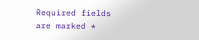Required fields are marked *